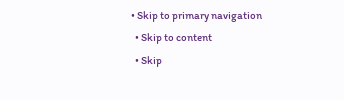• Skip to primary navigation
  • Skip to content
  • Skip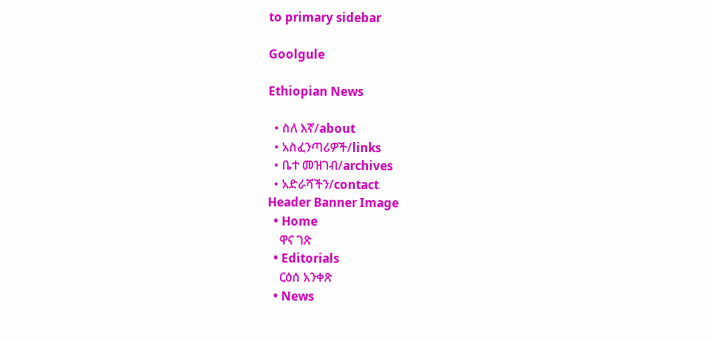to primary sidebar

Goolgule

Ethiopian News

  • ስለ እኛ/about
  • አስፈንጣሪዎች/links
  • ቤተ መዝገብ/archives
  • አድራሻችን/contact
Header Banner Image
  • Home
    ዋና ገጽ
  • Editorials
    ርዕሰ አንቀጽ
  • News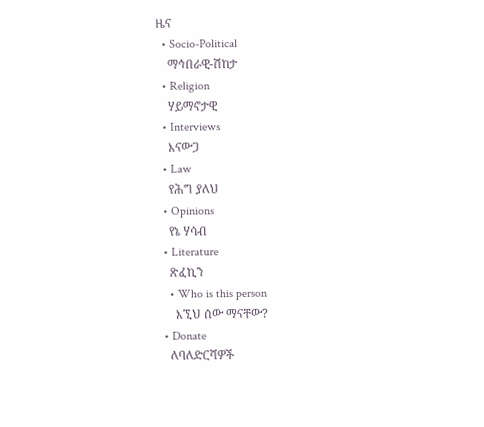ዜና
  • Socio-Political
    ማኅበራዊ-ሽከታ
  • Religion
    ሃይማኖታዊ
  • Interviews
    እናውጋ
  • Law
    የሕግ ያለህ
  • Opinions
    የኔ ሃሳብ
  • Literature
    ጽፈኪን
    • Who is this person
      እኚህ ሰው ማናቸው?
  • Donate
    ለባለድርሻዎች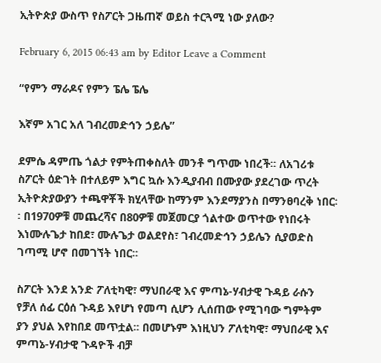ኢትዮጵያ ውስጥ የስፖርት ጋዜጠኛ ወይስ ተርጓሚ ነው ያለው?

February 6, 2015 06:43 am by Editor Leave a Comment

“የምን ማራዶና የምን ፔሌ ፔሌ

እኛም አገር አለ ገብረመድኅን ኃይሌ”

ደምሴ ዳምጤ ጎልታ የምትጠቀስለት መንቶ ግጥሙ ነበረች፡፡ ለአገሪቱ ስፖርት ዕድገት በተለይም እግር ኳሱ እንዲያብብ በሙያው ያደረገው ጥረት ኢትዮጵያውያን ተጫዋቾች ክሂላቸው ከማንም እንደማያንስ በማንፀባረቅ ነበር፡፡ በ1970ዎቹ መጨረሻና በ80ዎቹ መጀመርያ ጎልተው ወጥተው የነበሩት እነሙሉጌታ ከበደ፣ ሙሉጌታ ወልደየስ፣ ገብረመድኅን ኃይሌን ሲያወድስ ገጣሚ ሆኖ በመገኘት ነበር፡፡

ስፖርት እንደ አንድ ፖለቲካዊ፣ ማህበራዊ እና ምጣኔ-ሃብታዊ ጉዳይ ራሱን የቻለ ሰፊ ርዕሰ ጉዳይ እየሆነ የመጣ ሲሆን ሊሰጠው የሚገባው ግምትም ያን ያህል እየከበደ መጥቷል፡፡ በመሆኑም እነዚህን ፖለቲካዊ፣ ማህበራዊ እና ምጣኔ-ሃብታዊ ጉዳዮች ብቻ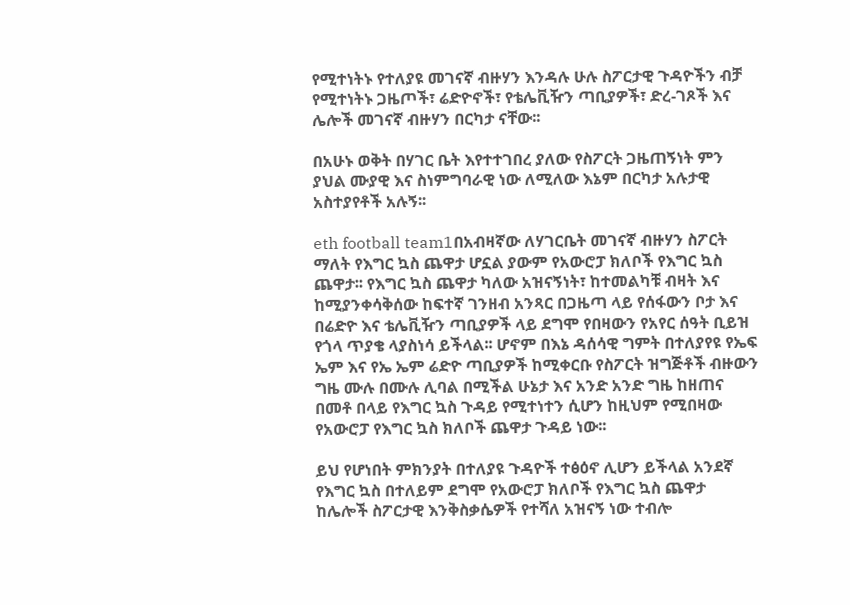የሚተነትኑ የተለያዩ መገናኛ ብዙሃን እንዳሉ ሁሉ ስፖርታዊ ጉዳዮችን ብቻ የሚተነትኑ ጋዜጦች፣ ሬድዮኖች፣ የቴሌቪዥን ጣቢያዎች፣ ድረ-ገጾች እና ሌሎች መገናኛ ብዙሃን በርካታ ናቸው፡፡

በአሁኑ ወቅት በሃገር ቤት እየተተገበረ ያለው የስፖርት ጋዜጠኝነት ምን ያህል ሙያዊ እና ስነምግባራዊ ነው ለሚለው እኔም በርካታ አሉታዊ አስተያየቶች አሉኝ፡፡

eth football team1በአብዛኛው ለሃገርቤት መገናኛ ብዙሃን ስፖርት ማለት የእግር ኳስ ጨዋታ ሆኗል ያውም የአውሮፓ ክለቦች የእግር ኳስ ጨዋታ፡፡ የእግር ኳስ ጨዋታ ካለው አዝናኝነት፣ ከተመልካቹ ብዛት እና ከሚያንቀሳቅሰው ከፍተኛ ገንዘብ አንጻር በጋዜጣ ላይ የሰፋውን ቦታ እና በሬድዮ እና ቴሌቪዥን ጣቢያዎች ላይ ደግሞ የበዛውን የአየር ሰዓት ቢይዝ የጎላ ጥያቄ ላያስነሳ ይችላል፡፡ ሆኖም በእኔ ዳሰሳዊ ግምት በተለያየዩ የኤፍ ኤም እና የኤ ኤም ሬድዮ ጣቢያዎች ከሚቀርቡ የስፖርት ዝግጅቶች ብዙውን ግዜ ሙሉ በሙሉ ሊባል በሚችል ሁኔታ እና አንድ አንድ ግዜ ከዘጠና በመቶ በላይ የእግር ኳስ ጉዳይ የሚተነተን ሲሆን ከዚህም የሚበዛው የአውሮፓ የእግር ኳስ ክለቦች ጨዋታ ጉዳይ ነው፡፡

ይህ የሆነበት ምክንያት በተለያዩ ጉዳዮች ተፅዕኖ ሊሆን ይችላል አንደኛ የእግር ኳስ በተለይም ደግሞ የአውሮፓ ክለቦች የእግር ኳስ ጨዋታ ከሌሎች ስፖርታዊ እንቅስቃሴዎች የተሻለ አዝናኝ ነው ተብሎ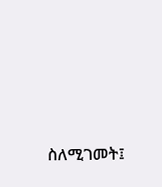ስለሚገመት፤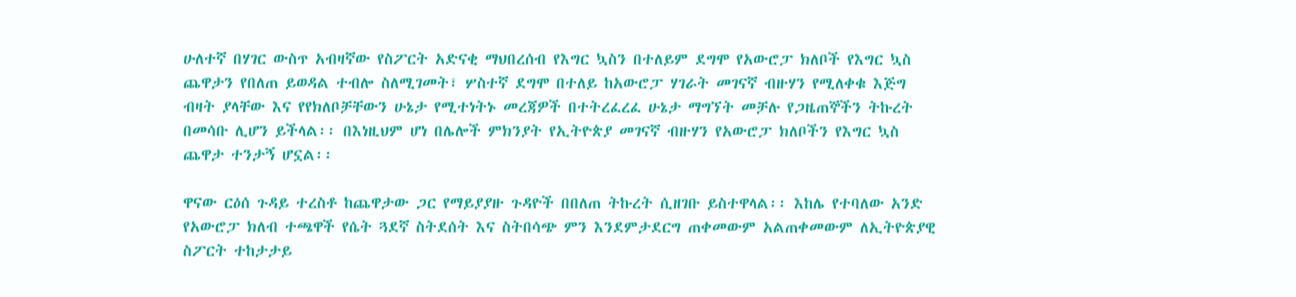ሁለተኛ በሃገር ውስጥ አብዛኛው የስፖርት አድናቂ ማህበረሰብ የእግር ኳስን በተለይም ደግሞ የአውሮፓ ክለቦች የእግር ኳስ ጨዋታን የበለጠ ይወዳል ተብሎ ስለሚገመት፣ ሦስተኛ ደግሞ በተለይ ከአውሮፓ ሃገራት መገናኛ ብዙሃን የሚለቀቁ እጅግ ብዛት ያላቸው እና የየክለቦቻቸውን ሁኔታ የሚተነትኑ መረጃዎች በተትረፈረፈ ሁኔታ ማግኘት መቻሉ የጋዜጠኞችን ትኩረት በመሳቡ ሊሆን ይችላል፡፡ በእነዚህም ሆነ በሌሎች ምክንያት የኢትዮጵያ መገናኛ ብዙሃን የአውሮፓ ክለቦችን የእግር ኳስ ጨዋታ ተንታኝ ሆኗል፡፡

ዋናው ርዕሰ ጉዳይ ተረስቶ ከጨዋታው ጋር የማይያያዙ ጉዳዮች በበለጠ ትኩረት ሲዘገቡ ይስተዋላል፡፡ እከሌ የተባለው አንድ የአውሮፓ ክለብ ተጫዋች የሴት ጓደኛ ስትደሰት እና ስትበሳጭ ምን እንደምታደርግ ጠቀመውም አልጠቀመውም ለኢትዮጵያዊ ስፖርት ተከታታይ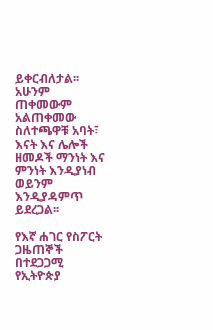ይቀርብለታል፡፡ አሁንም ጠቀመውም አልጠቀመው ስለተጫዋቹ አባት፣ እናት እና ሌሎች ዘመዶች ማንነት እና ምንነት እንዲያነብ ወይንም እንዲያዳምጥ ይደረጋል፡፡

የእኛ ሐገር የስፖርት ጋዜጠኞች በተደጋጋሚ የኢትዮጵያ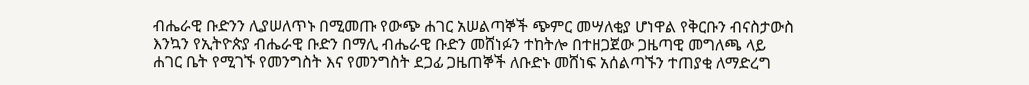ብሔራዊ ቡድንን ሊያሠለጥኑ በሚመጡ የውጭ ሐገር አሠልጣኞች ጭምር መሣለቂያ ሆነዋል የቅርቡን ብናስታውስ እንኳን የኢትዮጵያ ብሔራዊ ቡድን በማሊ ብሔራዊ ቡድን መሸነፉን ተከትሎ በተዘጋጀው ጋዜጣዊ መግለጫ ላይ ሐገር ቤት የሚገኙ የመንግስት እና የመንግስት ደጋፊ ጋዜጠኞች ለቡድኑ መሸነፍ አሰልጣኙን ተጠያቂ ለማድረግ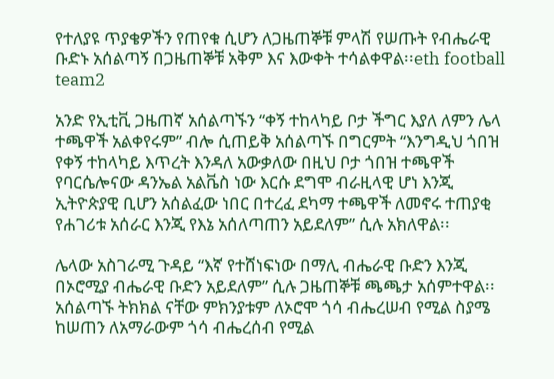የተለያዩ ጥያቄዎችን የጠየቁ ሲሆን ለጋዜጠኞቹ ምላሽ የሠጡት የብሔራዊ ቡድኑ አሰልጣኝ በጋዜጠኞቹ አቅም እና እውቀት ተሳልቀዋል፡፡eth football team2

አንድ የኢቲቪ ጋዜጠኛ አሰልጣኙን “ቀኝ ተከላካይ ቦታ ችግር እያለ ለምን ሌላ ተጫዋች አልቀየሩም” ብሎ ሲጠይቅ አሰልጣኙ በግርምት “እንግዲህ ጎበዝ የቀኝ ተከላካይ እጥረት እንዳለ አውቃለው በዚህ ቦታ ጎበዝ ተጫዋች የባርሴሎናው ዳንኤል አልቬስ ነው እርሱ ደግሞ ብራዚላዊ ሆነ እንጂ ኢትዮጵያዊ ቢሆን አሰልፈው ነበር በተረፈ ደካማ ተጫዋች ለመኖሩ ተጠያቂ የሐገሪቱ አሰራር እንጂ የእኔ አሰለጣጠን አይደለም” ሲሉ አክለዋል፡፡

ሌላው አስገራሚ ጉዳይ “እኛ የተሸነፍነው በማሊ ብሔራዊ ቡድን እንጂ በኦሮሚያ ብሔራዊ ቡድን አይደለም” ሲሉ ጋዜጠኞቹ ጫጫታ አሰምተዋል፡፡ አሰልጣኙ ትክክል ናቸው ምክንያቱም ለኦሮሞ ጎሳ ብሔረሠብ የሚል ስያሜ ከሠጠን ለአማራውም ጎሳ ብሔረሰብ የሚል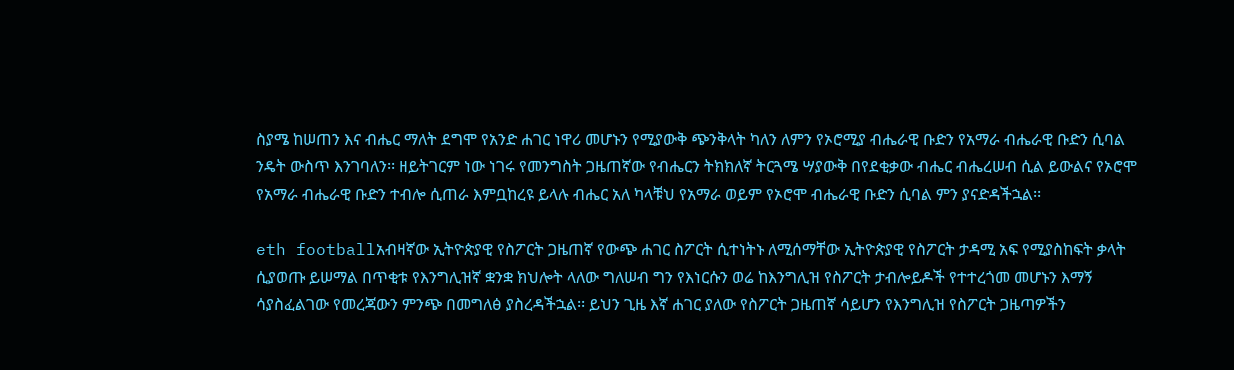ስያሜ ከሠጠን እና ብሔር ማለት ደግሞ የአንድ ሐገር ነዋሪ መሆኑን የሚያውቅ ጭንቅላት ካለን ለምን የኦሮሚያ ብሔራዊ ቡድን የአማራ ብሔራዊ ቡድን ሲባል ንዴት ውስጥ እንገባለን፡፡ ዘይትገርም ነው ነገሩ የመንግስት ጋዜጠኛው የብሔርን ትክክለኛ ትርጓሜ ሣያውቅ በየደቂቃው ብሔር ብሔረሠብ ሲል ይውልና የኦሮሞ የአማራ ብሔራዊ ቡድን ተብሎ ሲጠራ እምቧከረዩ ይላሉ ብሔር አለ ካላቹህ የአማራ ወይም የኦሮሞ ብሔራዊ ቡድን ሲባል ምን ያናድዳችኋል፡፡

eth footballአብዛኛው ኢትዮጵያዊ የስፖርት ጋዜጠኛ የውጭ ሐገር ስፖርት ሲተነትኑ ለሚሰማቸው ኢትዮጵያዊ የስፖርት ታዳሚ አፍ የሚያስከፍት ቃላት ሲያወጡ ይሠማል በጥቂቱ የእንግሊዝኛ ቋንቋ ክህሎት ላለው ግለሠብ ግን የእነርሱን ወሬ ከእንግሊዝ የስፖርት ታብሎይዶች የተተረጎመ መሆኑን እማኝ ሳያስፈልገው የመረጃውን ምንጭ በመግለፅ ያስረዳችኋል፡፡ ይህን ጊዜ እኛ ሐገር ያለው የስፖርት ጋዜጠኛ ሳይሆን የእንግሊዝ የስፖርት ጋዜጣዎችን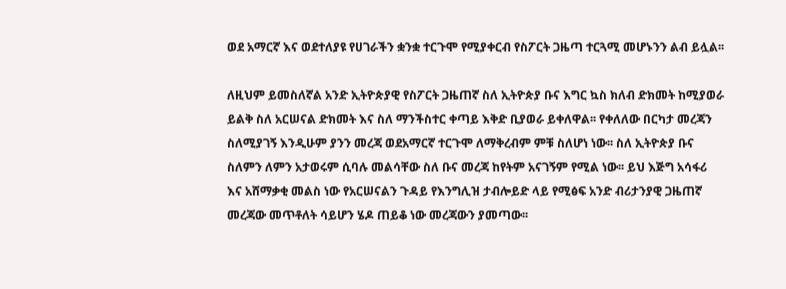ወደ አማርኛ እና ወደተለያዩ የሀገራችን ቋንቋ ተርጉሞ የሚያቀርብ የስፖርት ጋዜጣ ተርጓሚ መሆኑንን ልብ ይሏል፡፡

ለዚህም ይመስለኛል አንድ ኢትዮጵያዊ የስፖርት ጋዜጠኛ ስለ ኢትዮጵያ ቡና እግር ኳስ ክለብ ድክመት ከሚያወራ ይልቅ ስለ አርሠናል ድክመት እና ስለ ማንችስተር ቀጣይ እቅድ ቢያወራ ይቀለዋል፡፡ የቀለለው በርካታ መረጃን ስለሚያገኝ እንዲሁም ያንን መረጃ ወደአማርኛ ተርጉሞ ለማቅረብም ምቹ ስለሆነ ነው፡፡ ስለ ኢትዮጵያ ቡና ስለምን ለምን አታወሩም ሲባሉ መልሳቸው ስለ ቡና መረጃ ከየትም አናገኝም የሚል ነው፡፡ ይህ እጅግ አሳፋሪ እና አሸማቃቂ መልስ ነው የአርሠናልን ጉዳይ የእንግሊዝ ታብሎይድ ላይ የሚፅፍ አንድ ብሪታንያዊ ጋዜጠኛ መረጃው መጥቶለት ሳይሆን ሄዶ ጠይቆ ነው መረጃውን ያመጣው፡፡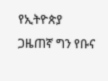የኢትዮጵያ ጋዜጠኛ ግን የቡና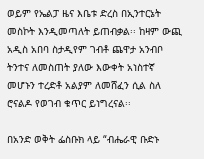ወይም የኤልፓ ዜና እቤቱ ድረስ በኢንተርኔት መስኮት እንዲመጣለት ይጠብቃል፡፡ ከዛም ውጪ አዲስ አበባ ስታዲየም ገብቶ ጨዋታ አንብቦ ትንተና ለመስጠት ያለው እውቀት አነስተኛ መሆኑን ተረድቶ አልያም ለመሸፈን ሲል ስለ ሮናልዶ የወገብ ቁጥር ይነግረናል፡፡

በአንድ ወቅት ፌስቡክ ላይ “ብሔራዊ ቡድኑ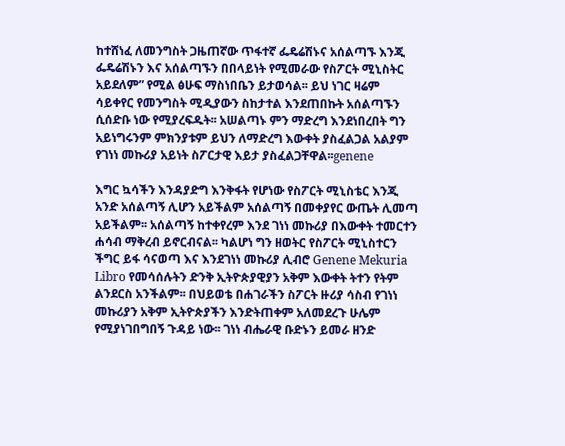ከተሸነፈ ለመንግስት ጋዜጠኛው ጥፋተኛ ፌዴሬሽኑና አሰልጣኙ እንጂ ፌዴሬሽኑን እና አሰልጣኙን በበላይነት የሚመራው የስፖርት ሚኒስትር አይደለም” የሚል ፅሁፍ ማስነበቤን ይታወሳል፡፡ ይህ ነገር ዛሬም ሳይቀየር የመንግስት ሚዲያውን ስከታተል እንደጠበኩት አሰልጣኙን ሲሰድቡ ነው የሚያረፍዱት፡፡ አሠልጣኑ ምን ማድረግ እንደነበረበት ግን አይነግሩንም ምክንያቱም ይህን ለማድረግ እውቀት ያስፈልጋል አልያም የገነነ መኩሪያ አይነት ስፖርታዊ እይታ ያስፈልጋቸዋል፡፡genene

እግር ኳሳችን እንዳያድግ እንቅፋት የሆነው የስፖርት ሚኒስቴር እንጂ አንድ አሰልጣኝ ሊሆን አይችልም አሰልጣኝ በመቀያየር ውጤት ሊመጣ አይችልም፡፡ አሰልጣኝ ከተቀየረም እንደ ገነነ መኩሪያ በእውቀት ተመርተን ሐሳብ ማቅረብ ይኖርብናል፡፡ ካልሆነ ግን ዘወትር የስፖርት ሚኒስተርን ችግር ይፋ ሳናወጣ እና እንደገነነ መኩሪያ ሊብሮ Genene Mekuria Libro የመሳሰሉትን ድንቅ ኢትዮጵያዊያን አቅም እውቀት ትተን የትም ልንደርስ አንችልም፡፡ በህይወቴ በሐገራችን ስፖርት ዙሪያ ሳስብ የገነነ መኩሪያን አቅም ኢትዮጵያችን እንድትጠቀም አለመደረጉ ሁሌም የሚያነገበግበኝ ጉዳይ ነው፡፡ ገነነ ብሔራዊ ቡድኑን ይመራ ዘንድ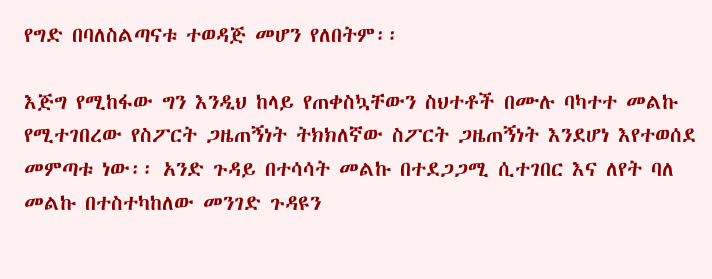የግድ በባለስልጣናቱ ተወዳጅ መሆን የለበትም፡፡

እጅግ የሚከፋው ግን እንዲህ ከላይ የጠቀስኳቸውን ስህተቶች በሙሉ ባካተተ መልኩ የሚተገበረው የስፖርት ጋዜጠኝነት ትክክለኛው ስፖርት ጋዜጠኝነት እንደሆነ እየተወሰደ መምጣቱ ነው፡፡ አንድ ጉዳይ በተሳሳት መልኩ በተደጋጋሚ ሲተገበር እና ለየት ባለ መልኩ በተስተካከለው መንገድ ጉዳዩን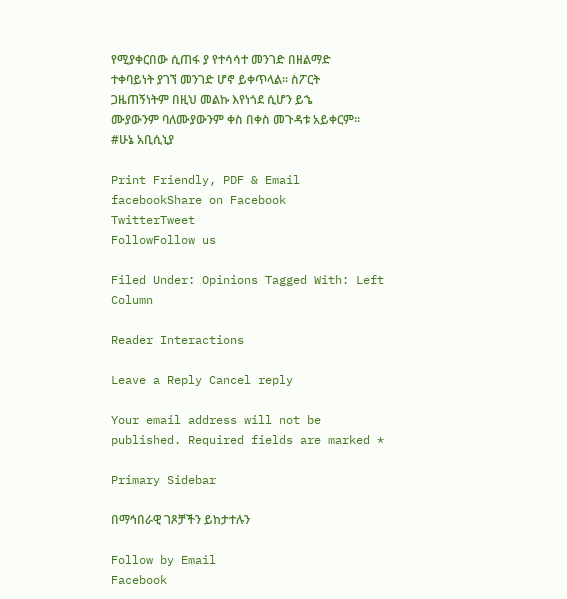የሚያቀርበው ሲጠፋ ያ የተሳሳተ መንገድ በዘልማድ ተቀባይነት ያገኘ መንገድ ሆኖ ይቀጥላል፡፡ ስፖርት ጋዜጠኝነትም በዚህ መልኩ እየነጎደ ሲሆን ይኄ ሙያውንም ባለሙያውንም ቀስ በቀስ መጉዳቱ አይቀርም፡፡
#ሁኔ አቢሲኒያ

Print Friendly, PDF & Email
facebookShare on Facebook
TwitterTweet
FollowFollow us

Filed Under: Opinions Tagged With: Left Column

Reader Interactions

Leave a Reply Cancel reply

Your email address will not be published. Required fields are marked *

Primary Sidebar

በማኅበራዊ ገጾቻችን ይከታተሉን

Follow by Email
Facebook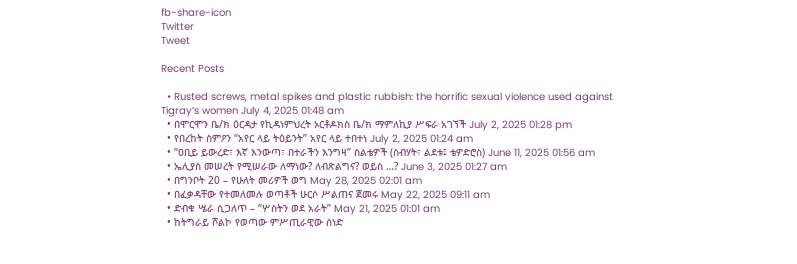fb-share-icon
Twitter
Tweet

Recent Posts

  • Rusted screws, metal spikes and plastic rubbish: the horrific sexual violence used against Tigray’s women July 4, 2025 01:48 am
  • በሞርሞን ቤ/ክ ዕርዳታ የኪዳነምህረት ኦርቶዶክስ ቤ/ክ ማምለኪያ ሥፍራ አገኘች July 2, 2025 01:28 pm
  • የበረከት ስምዖን “አየር ላይ ትዕይንት” አየር ላይ ተበተነ July 2, 2025 01:24 am
  • “ዐቢይ ይውረድ፣ እኛ እንውጣ፣ በተራችን እንግዛ” ስልቴዎች (ስብሃት፣ ልደቱ፤ ቴዎድሮስ) June 11, 2025 01:56 am
  • ኤሊያስ መሠረት የሚሠራው ለማነው? ለብጽልግና? ወይስ …? June 3, 2025 01:27 am
  • በግንቦት 20 – የሁለት መሪዎች ወግ May 28, 2025 02:01 am
  • በፈቃዳቸው የተመለመሉ ወጣቶች ሁርሶ ሥልጠና ጀመሩ May 22, 2025 09:11 am
  • ድብቁ ሤራ ሲጋለጥ – “ሦስትን ወደ አራት” May 21, 2025 01:01 am
  • ከትግራይ ሾልኮ የወጣው ምሥጢራዊው ሰነድ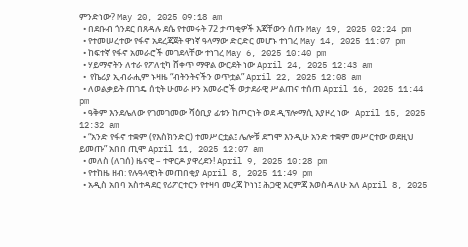ምንድነው? May 20, 2025 09:18 am
  • በደቡብ ጎንደር በጸዳሉ ደሴ የተመሩት 72 ታጣቂዎች እጃቸውን ሰጡ May 19, 2025 02:24 pm
  • የተመሠረተው የፋኖ አደረጃጀት ዋነኛ ዓላማው ድርድር መሆኑ ተነገረ May 14, 2025 11:07 pm
  • ከፍተኛ የፋኖ አመራሮች መገደላቸው ተነገረ May 6, 2025 10:40 pm
  • ሃይማኖትን ለተራ የፖለቲካ ሸቀጥ ማዋል ውርደት ነው April 24, 2025 12:43 am
  •  የኬሪያ ኢብራሒም ኑዛዜ “ብትንትናችን ወጥቷል” April 22, 2025 12:08 am
  • ለወልቃይት ጠገዴ ሰቲት ሁመራ ዞን አመራሮች ወታደራዊ ሥልጠና ተሰጠ April 16, 2025 11:44 pm
  • ዓቅም እንደሌለው የገመገመው ሻዕቢያ ፊቱን ከጦርነት ወደ ዲፕሎማሲ እያዞረ ነው   April 15, 2025 12:32 am
  • “አንድ የፋኖ ተቋም (የእስክንድር) ተመሥርቷል፤ ሌሎቹ ደግሞ እንዲሁ አንድ ተቋም መሥርተው ወደዚህ ይመጡ” አበበ ጢሞ April 11, 2025 12:07 am
  • መለስ (ለገሰ) ዜናዊ – ተዋርዶ ያዋረደን! April 9, 2025 10:28 pm
  • የተከዜ ዘብ: የሉዓላዊነት መጠበቂያ April 8, 2025 11:49 pm
  • አዲስ አበባ አስተዳደር የሪፖርተርን የተዛባ መረጃ ኮነነ፤ ሕጋዊ እርምጃ እወስዳለሁ አለ April 8, 2025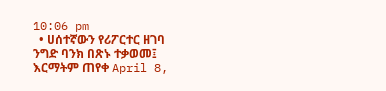10:06 pm
  • ሀሰተኛውን የሪፖርተር ዘገባ ንግድ ባንክ በጽኑ ተቃወመ፤ እርማትም ጠየቀ April 8,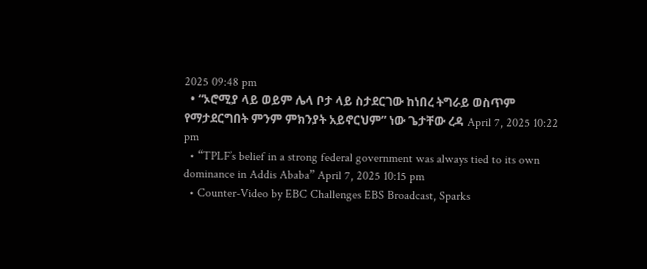2025 09:48 pm
  • “ኦሮሚያ ላይ ወይም ሌላ ቦታ ላይ ስታደርገው ከነበረ ትግራይ ወስጥም የማታደርግበት ምንም ምክንያት አይኖርህም” ነው ጌታቸው ረዳ April 7, 2025 10:22 pm
  • “TPLF’s belief in a strong federal government was always tied to its own dominance in Addis Ababa” April 7, 2025 10:15 pm
  • Counter-Video by EBC Challenges EBS Broadcast, Sparks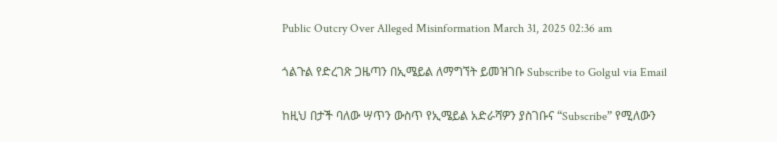Public Outcry Over Alleged Misinformation March 31, 2025 02:36 am

ጎልጉል የድረገጽ ጋዜጣን በኢሜይል ለማግኘት ይመዝገቡ Subscribe to Golgul via Email

ከዚህ በታች ባለው ሣጥን ውስጥ የኢሜይል አድራሻዎን ያስገቡና “Subscribe” የሚለውን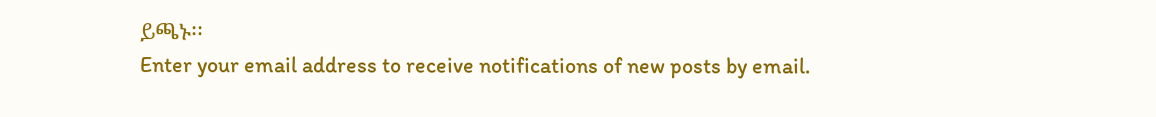ይጫኑ፡፡
Enter your email address to receive notifications of new posts by email.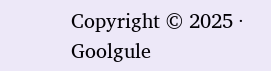Copyright © 2025 · Goolgule